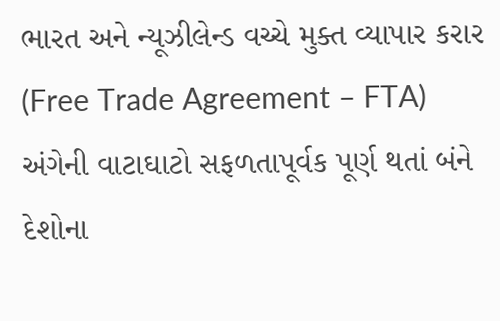ભારત અને ન્યૂઝીલેન્ડ વચ્ચે મુક્ત વ્યાપાર કરાર (Free Trade Agreement – FTA) અંગેની વાટાઘાટો સફળતાપૂર્વક પૂર્ણ થતાં બંને દેશોના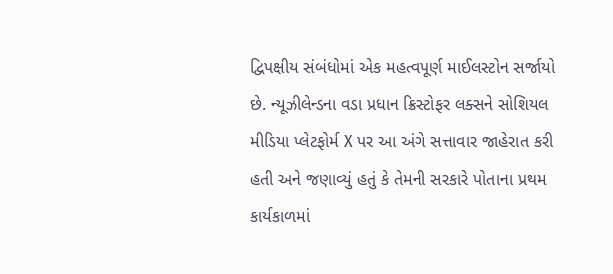દ્વિપક્ષીય સંબંધોમાં એક મહત્વપૂર્ણ માઈલસ્ટોન સર્જાયો છે. ન્યૂઝીલેન્ડના વડા પ્રધાન ક્રિસ્ટોફર લક્સને સોશિયલ મીડિયા પ્લેટફોર્મ X પર આ અંગે સત્તાવાર જાહેરાત કરી હતી અને જણાવ્યું હતું કે તેમની સરકારે પોતાના પ્રથમ કાર્યકાળમાં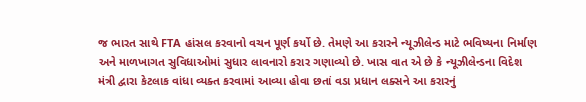જ ભારત સાથે FTA હાંસલ કરવાનો વચન પૂર્ણ કર્યો છે. તેમણે આ કરારને ન્યૂઝીલેન્ડ માટે ભવિષ્યના નિર્માણ અને માળખાગત સુવિધાઓમાં સુધાર લાવનારો કરાર ગણાવ્યો છે. ખાસ વાત એ છે કે ન્યૂઝીલેન્ડના વિદેશ મંત્રી દ્વારા કેટલાક વાંધા વ્યક્ત કરવામાં આવ્યા હોવા છતાં વડા પ્રધાન લક્સને આ કરારનું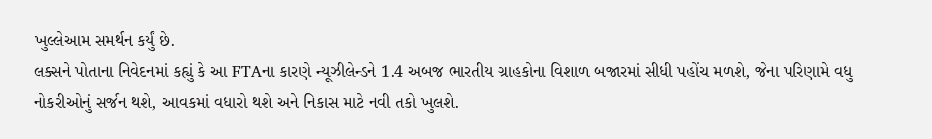ખુલ્લેઆમ સમર્થન કર્યું છે.
લક્સને પોતાના નિવેદનમાં કહ્યું કે આ FTAના કારણે ન્યૂઝીલેન્ડને 1.4 અબજ ભારતીય ગ્રાહકોના વિશાળ બજારમાં સીધી પહોંચ મળશે, જેના પરિણામે વધુ નોકરીઓનું સર્જન થશે, આવકમાં વધારો થશે અને નિકાસ માટે નવી તકો ખુલશે.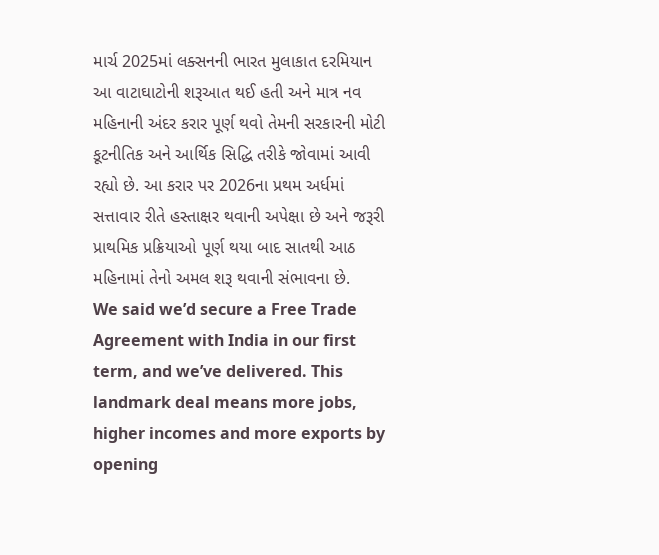માર્ચ 2025માં લક્સનની ભારત મુલાકાત દરમિયાન આ વાટાઘાટોની શરૂઆત થઈ હતી અને માત્ર નવ મહિનાની અંદર કરાર પૂર્ણ થવો તેમની સરકારની મોટી કૂટનીતિક અને આર્થિક સિદ્ધિ તરીકે જોવામાં આવી રહ્યો છે. આ કરાર પર 2026ના પ્રથમ અર્ધમાં સત્તાવાર રીતે હસ્તાક્ષર થવાની અપેક્ષા છે અને જરૂરી પ્રાથમિક પ્રક્રિયાઓ પૂર્ણ થયા બાદ સાતથી આઠ મહિનામાં તેનો અમલ શરૂ થવાની સંભાવના છે.
We said we’d secure a Free Trade Agreement with India in our first term, and we’ve delivered. This landmark deal means more jobs, higher incomes and more exports by opening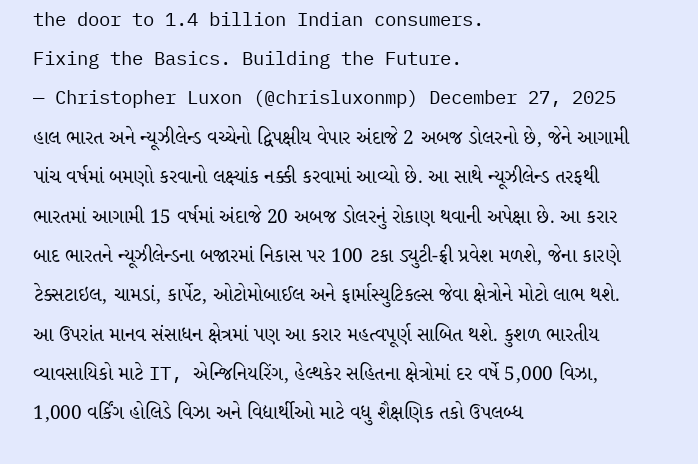the door to 1.4 billion Indian consumers.
Fixing the Basics. Building the Future.
— Christopher Luxon (@chrisluxonmp) December 27, 2025
હાલ ભારત અને ન્યૂઝીલેન્ડ વચ્ચેનો દ્વિપક્ષીય વેપાર અંદાજે 2 અબજ ડોલરનો છે, જેને આગામી પાંચ વર્ષમાં બમણો કરવાનો લક્ષ્યાંક નક્કી કરવામાં આવ્યો છે. આ સાથે ન્યૂઝીલેન્ડ તરફથી ભારતમાં આગામી 15 વર્ષમાં અંદાજે 20 અબજ ડોલરનું રોકાણ થવાની અપેક્ષા છે. આ કરાર બાદ ભારતને ન્યૂઝીલેન્ડના બજારમાં નિકાસ પર 100 ટકા ડ્યુટી-ફ્રી પ્રવેશ મળશે, જેના કારણે ટેક્સટાઇલ, ચામડાં, કાર્પેટ, ઓટોમોબાઈલ અને ફાર્માસ્યુટિકલ્સ જેવા ક્ષેત્રોને મોટો લાભ થશે.
આ ઉપરાંત માનવ સંસાધન ક્ષેત્રમાં પણ આ કરાર મહત્વપૂર્ણ સાબિત થશે. કુશળ ભારતીય વ્યાવસાયિકો માટે IT, એન્જિનિયરિંગ, હેલ્થકેર સહિતના ક્ષેત્રોમાં દર વર્ષે 5,000 વિઝા, 1,000 વર્કિંગ હોલિડે વિઝા અને વિદ્યાર્થીઓ માટે વધુ શૈક્ષણિક તકો ઉપલબ્ધ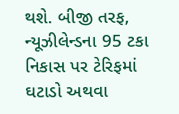થશે. બીજી તરફ, ન્યૂઝીલેન્ડના 95 ટકા નિકાસ પર ટેરિફમાં ઘટાડો અથવા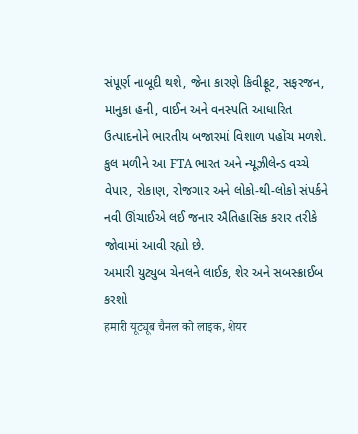સંપૂર્ણ નાબૂદી થશે, જેના કારણે કિવીફ્રૂટ, સફરજન, માનુકા હની, વાઈન અને વનસ્પતિ આધારિત ઉત્પાદનોને ભારતીય બજારમાં વિશાળ પહોંચ મળશે. કુલ મળીને આ FTA ભારત અને ન્યૂઝીલેન્ડ વચ્ચે વેપાર, રોકાણ, રોજગાર અને લોકો-થી-લોકો સંપર્કને નવી ઊંચાઈએ લઈ જનાર ઐતિહાસિક કરાર તરીકે જોવામાં આવી રહ્યો છે.
અમારી યુટ્યુબ ચેનલને લાઈક, શેર અને સબસ્ક્રાઈબ કરશો
हमारी यूट्यूब चैनल को लाइक, शेयर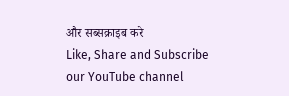और सब्सक्राइब करे
Like, Share and Subscribe our YouTube channel